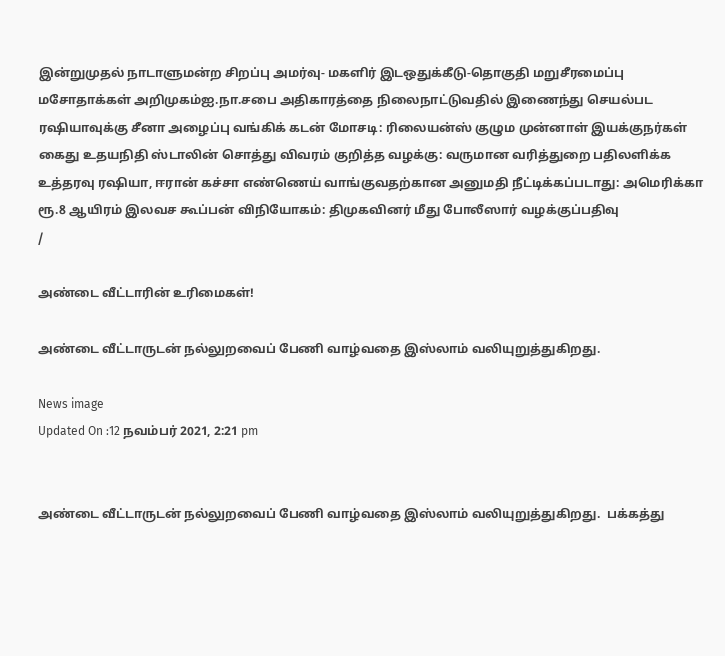இன்றுமுதல் நாடாளுமன்ற சிறப்பு அமர்வு- மகளிர் இடஒதுக்கீடு-தொகுதி மறுசீரமைப்பு மசோதாக்கள் அறிமுகம்ஐ.நா.சபை அதிகாரத்தை நிலைநாட்டுவதில் இணைந்து செயல்பட ரஷியாவுக்கு சீனா அழைப்பு வங்கிக் கடன் மோசடி: ரிலையன்ஸ் குழும முன்னாள் இயக்குநர்கள் கைது உதயநிதி ஸ்டாலின் சொத்து விவரம் குறித்த வழக்கு: வருமான வரித்துறை பதிலளிக்க உத்தரவு ரஷியா, ஈரான் கச்சா எண்ணெய் வாங்குவதற்கான அனுமதி நீட்டிக்கப்படாது: அமெரிக்கா ரூ.8 ஆயிரம் இலவச கூப்பன் விநியோகம்: திமுகவினர் மீது போலீஸார் வழக்குப்பதிவு
/

அண்டை வீட்டாரின் உரிமைகள்!

அண்டை வீட்டாருடன் நல்லுறவைப் பேணி வாழ்வதை இஸ்லாம் வலியுறுத்துகிறது.

News image
Updated On :12 நவம்பர் 2021, 2:21 pm


அண்டை வீட்டாருடன் நல்லுறவைப் பேணி வாழ்வதை இஸ்லாம் வலியுறுத்துகிறது.  பக்கத்து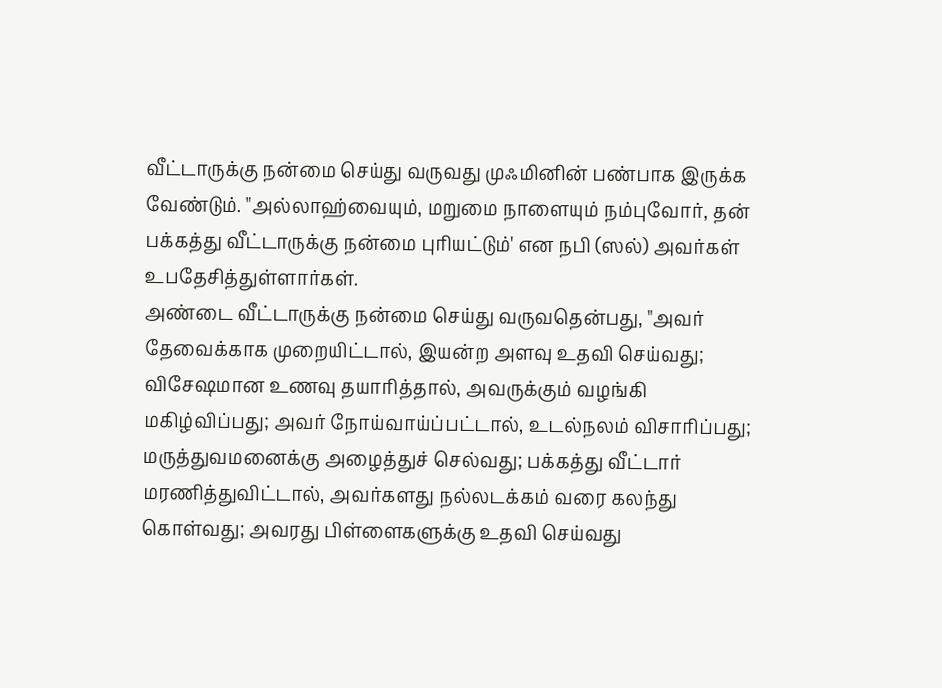வீட்டாருக்கு நன்மை செய்து வருவது முஃமினின் பண்பாக இருக்க வேண்டும். "அல்லாஹ்வையும், மறுமை நாளையும் நம்புவோர், தன் பக்கத்து வீட்டாருக்கு நன்மை புரியட்டும்' என நபி (ஸல்) அவர்கள் உபதேசித்துள்ளார்கள்.
அண்டை வீட்டாருக்கு நன்மை செய்து வருவதென்பது, "அவர் தேவைக்காக முறையிட்டால், இயன்ற அளவு உதவி செய்வது; விசேஷமான உணவு தயாரித்தால், அவருக்கும் வழங்கி மகிழ்விப்பது; அவர் நோய்வாய்ப்பட்டால், உடல்நலம் விசாரிப்பது; மருத்துவமனைக்கு அழைத்துச் செல்வது; பக்கத்து வீட்டார் மரணித்துவிட்டால், அவர்களது நல்லடக்கம் வரை கலந்து கொள்வது; அவரது பிள்ளைகளுக்கு உதவி செய்வது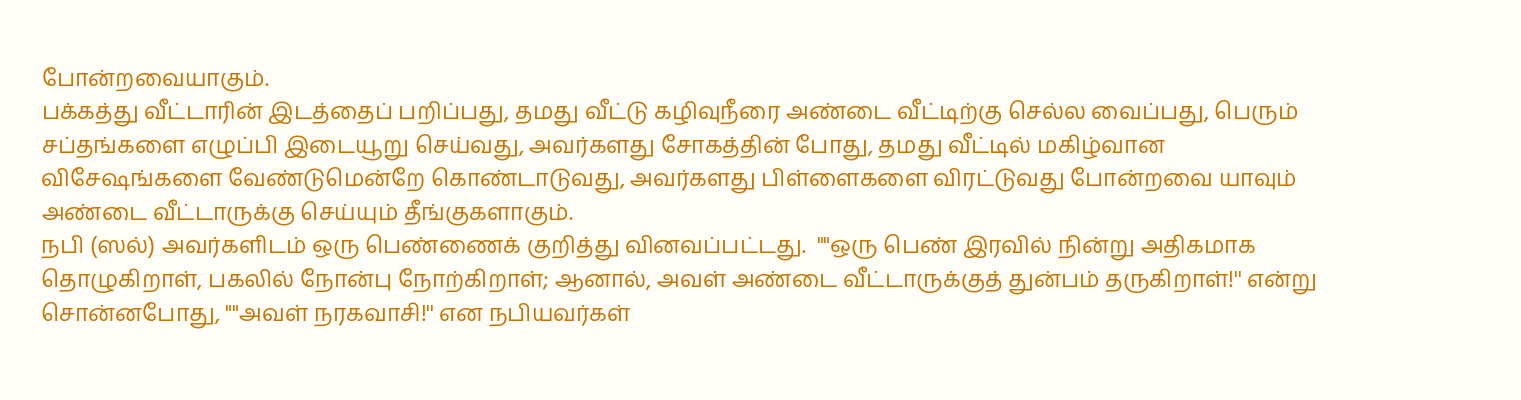போன்றவையாகும்.
பக்கத்து வீட்டாரின் இடத்தைப் பறிப்பது, தமது வீட்டு கழிவுநீரை அண்டை வீட்டிற்கு செல்ல வைப்பது, பெரும் சப்தங்களை எழுப்பி இடையூறு செய்வது, அவர்களது சோகத்தின் போது, தமது வீட்டில் மகிழ்வான விசேஷங்களை வேண்டுமென்றே கொண்டாடுவது, அவர்களது பிள்ளைகளை விரட்டுவது போன்றவை யாவும் அண்டை வீட்டாருக்கு செய்யும் தீங்குகளாகும்.
நபி (ஸல்) அவர்களிடம் ஒரு பெண்ணைக் குறித்து வினவப்பட்டது.  ""ஒரு பெண் இரவில் நின்று அதிகமாக தொழுகிறாள், பகலில் நோன்பு நோற்கிறாள்; ஆனால், அவள் அண்டை வீட்டாருக்குத் துன்பம் தருகிறாள்!'' என்று சொன்னபோது, ""அவள் நரகவாசி!'' என நபியவர்கள்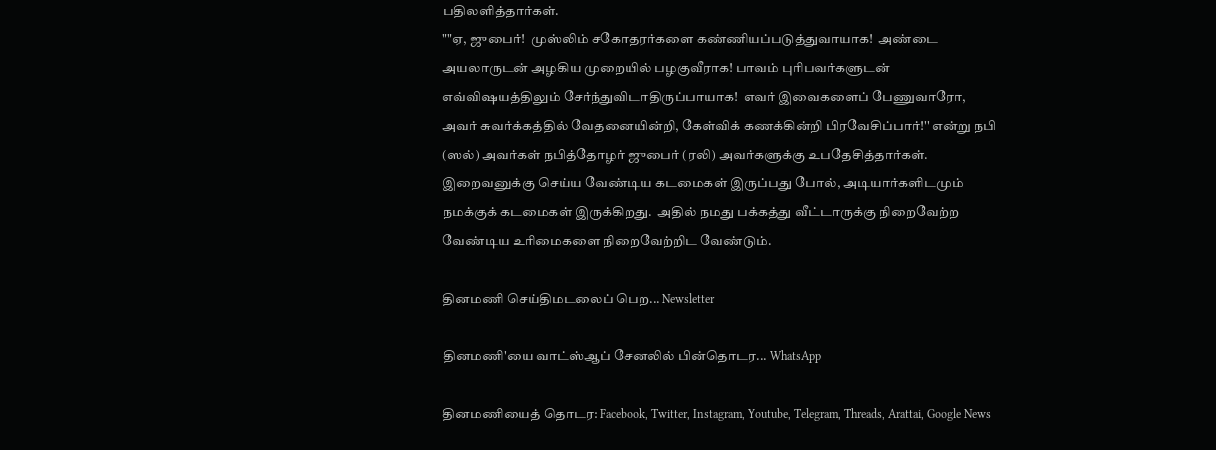பதிலளித்தார்கள்.
""ஏ, ஜுபைர்!  முஸ்லிம் சகோதரர்களை கண்ணியப்படுத்துவாயாக!  அண்டை அயலாருடன் அழகிய முறையில் பழகுவீராக! பாவம் புரிபவர்களுடன் எவ்விஷயத்திலும் சேர்ந்துவிடாதிருப்பாயாக!  எவர் இவைகளைப் பேணுவாரோ, அவர் சுவர்க்கத்தில் வேதனையின்றி, கேள்விக் கணக்கின்றி பிரவேசிப்பார்!'' என்று நபி
(ஸல்) அவர்கள் நபித்தோழர் ஜுபைர் (ரலி) அவர்களுக்கு உபதேசித்தார்கள்.
இறைவனுக்கு செய்ய வேண்டிய கடமைகள் இருப்பது போல், அடியார்களிடமும் நமக்குக் கடமைகள் இருக்கிறது.  அதில் நமது பக்கத்து வீட்டாருக்கு நிறைவேற்ற வேண்டிய உரிமைகளை நிறைவேற்றிட வேண்டும்.

தினமணி செய்திமடலைப் பெற... Newsletter

தினமணி'யை வாட்ஸ்ஆப் சேனலில் பின்தொடர... WhatsApp

தினமணியைத் தொடர: Facebook, Twitter, Instagram, Youtube, Telegram, Threads, Arattai, Google News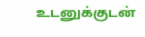உடனுக்குடன்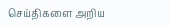செய்திகளை அறிய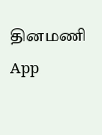தினமணி App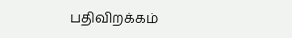பதிவிறக்கம்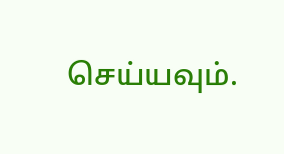செய்யவும்.